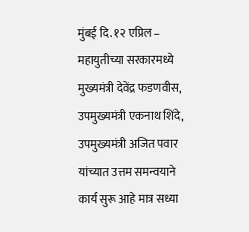मुंबई दि. १२ एप्रिल – महायुतीच्या सरकारमध्ये मुख्यमंत्री देवेंद्र फडणवीस, उपमुख्यमंत्री एकनाथ शिंदे, उपमुख्यमंत्री अजित पवार यांच्यात उत्तम समन्वयाने कार्य सुरू आहे मात्र सध्या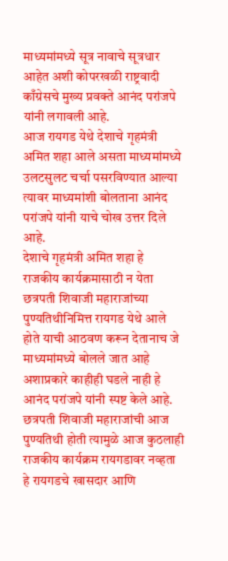माध्यमांमध्ये सूत्र नावाचे सूत्रधार आहेत अशी कोपरखळी राष्ट्रवादी काँग्रेसचे मुख्य प्रवक्ते आनंद परांजपे यांनी लगावली आहे.
आज रायगड येथे देशाचे गृहमंत्री अमित शहा आले असता माध्यमांमध्ये उलटसुलट चर्चा पसरविण्यात आल्या त्यावर माध्यमांशी बोलताना आनंद परांजपे यांनी याचे चोख उत्तर दिले आहे.
देशाचे गृहमंत्री अमित शहा हे
राजकीय कार्यक्रमासाठी न येता छत्रपती शिवाजी महाराजांच्या पुण्यतिथीनिमित्त रायगड येथे आले होते याची आठवण करून देतानाच जे माध्यमांमध्ये बोलले जात आहे अशाप्रकारे काहीही घडले नाही हे आनंद परांजपे यांनी स्पष्ट केले आहे.
छत्रपती शिवाजी महाराजांची आज पुण्यतिथी होती त्यामुळे आज कुठलाही राजकीय कार्यक्रम रायगडावर नव्हता हे रायगडचे खासदार आणि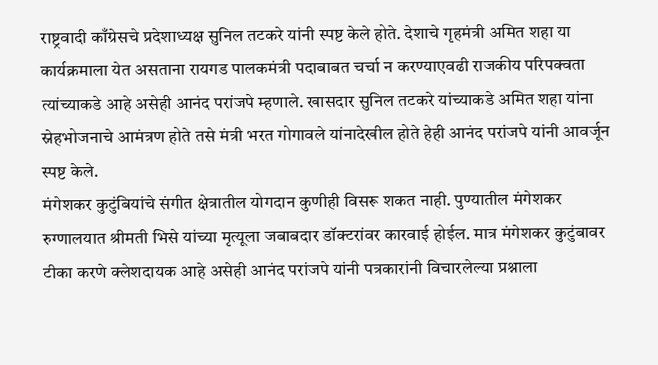राष्ट्रवादी काँग्रेसचे प्रदेशाध्यक्ष सुनिल तटकरे यांनी स्पष्ट केले होते. देशाचे गृहमंत्री अमित शहा या कार्यक्रमाला येत असताना रायगड पालकमंत्री पदाबाबत चर्चा न करण्याएवढी राजकीय परिपक्वता त्यांच्याकडे आहे असेही आनंद परांजपे म्हणाले. खासदार सुनिल तटकरे यांच्याकडे अमित शहा यांना स्नेहभोजनाचे आमंत्रण होते तसे मंत्री भरत गोगावले यांनादेखील होते हेही आनंद परांजपे यांनी आवर्जून स्पष्ट केले.
मंगेशकर कुटुंबियांचे संगीत क्षेत्रातील योगदान कुणीही विसरू शकत नाही. पुण्यातील मंगेशकर रुग्णालयात श्रीमती भिसे यांच्या मृत्यूला जबाबदार डॉक्टरांवर कारवाई होईल. मात्र मंगेशकर कुटुंबावर टीका करणे क्लेशदायक आहे असेही आनंद परांजपे यांनी पत्रकारांनी विचारलेल्या प्रश्नाला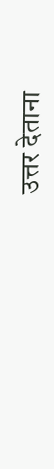उत्तर देताना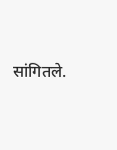सांगितले.